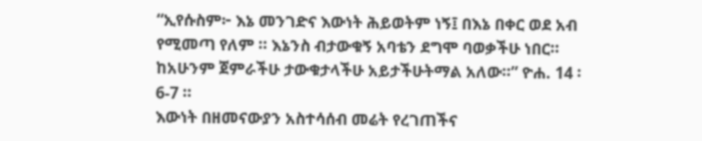“ኢየሱስም፦ እኔ መንገድና እውነት ሕይወትም ነኝ፤ በእኔ በቀር ወደ አብ የሚመጣ የለም ። እኔንስ ብታውቁኝ አባቴን ደግሞ ባወቃችሁ ነበር። ከአሁንም ጀምራችሁ ታውቁታላችሁ አይታችሁትማል አለው።” ዮሐ. 14 ፡ 6-7 ።
እውነት በዘመናውያን አስተሳሰብ መሬት የረገጠችና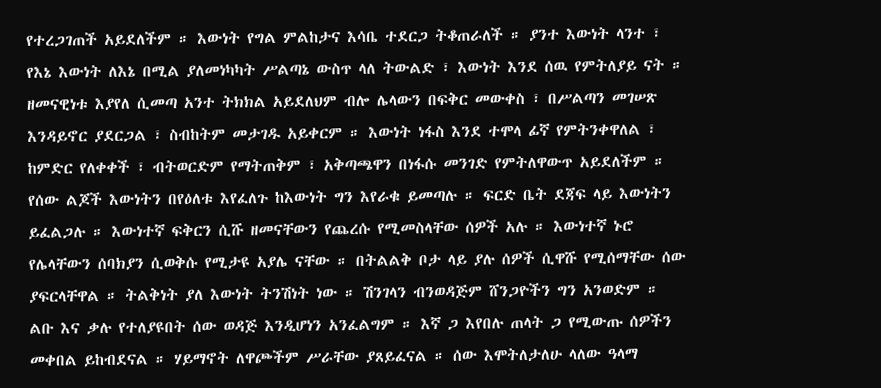የተረጋገጠች አይደለችም ። እውነት የግል ምልከታና እሳቤ ተደርጋ ትቆጠራለች ። ያንተ እውነት ላንተ ፣ የእኔ እውነት ለእኔ በሚል ያለመነካካት ሥልጣኔ ውስጥ ላለ ትውልድ ፣ እውነት እንደ ሰዉ የምትለያይ ናት ። ዘመናዊነቱ እያየለ ሲመጣ አንተ ትክክል አይደለህም ብሎ ሌላውን በፍቅር መውቀስ ፣ በሥልጣን መገሠጽ እንዳይኖር ያደርጋል ፣ ስብከትም መታገዱ አይቀርም ። እውነት ነፋስ እንደ ተሞላ ፊኛ የምትንቀዋለል ፣ ከምድር የለቀቀች ፣ ብትወርድም የማትጠቅም ፣ አቅጣጫዋን በነፋሱ መንገድ የምትለዋውጥ አይደለችም ። የሰው ልጆች እውነትን በየዕለቱ እየፈለጉ ከእውነት ግን እየራቁ ይመጣሉ ። ፍርድ ቤት ደጃፍ ላይ እውነትን ይፈልጋሉ ። እውነተኛ ፍቅርን ሲሹ ዘመናቸውን የጨረሱ የሚመስላቸው ሰዎች አሉ ። እውነተኛ ኑሮ የሌላቸውን ሰባክያን ሲወቅሱ የሚታዩ አያሌ ናቸው ። በትልልቅ ቦታ ላይ ያሉ ሰዎች ሲዋሹ የሚሰማቸው ሰው ያፍርላቸዋል ። ትልቅነት ያለ እውነት ትንሽነት ነው ። ሽንገላን ብንወዳጅም ሸንጋዮችን ግን አንወድም ። ልቡ እና ቃሉ የተለያዩበት ሰው ወዳጅ እንዲሆነን አንፈልግም ። እኛ ጋ እየበሉ ጠላት ጋ የሚውጡ ሰዎችን መቀበል ይከብደናል ። ሃይማኖት ለዋጮችም ሥራቸው ያጸይፈናል ። ሰው እሞትለታለሁ ላለው ዓላማ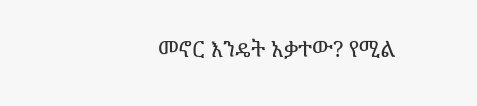መኖር እንዴት አቃተው? የሚል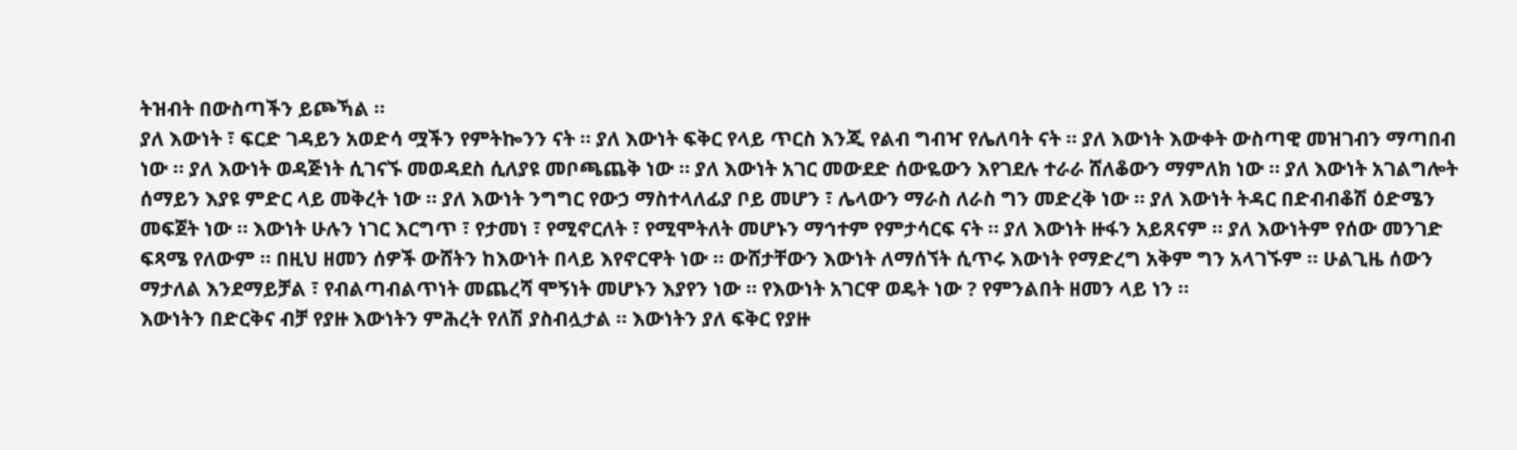ትዝብት በውስጣችን ይጮኻል ።
ያለ እውነት ፣ ፍርድ ገዳይን አወድሳ ሟችን የምትኰንን ናት ። ያለ እውነት ፍቅር የላይ ጥርስ እንጂ የልብ ግብዣ የሌለባት ናት ። ያለ እውነት እውቀት ውስጣዊ መዝገብን ማጣበብ ነው ። ያለ እውነት ወዳጅነት ሲገናኙ መወዳደስ ሲለያዩ መቦጫጨቅ ነው ። ያለ እውነት አገር መውደድ ሰውዬውን እየገደሉ ተራራ ሸለቆውን ማምለክ ነው ። ያለ እውነት አገልግሎት ሰማይን እያዩ ምድር ላይ መቅረት ነው ። ያለ እውነት ንግግር የውኃ ማስተላለፊያ ቦይ መሆን ፣ ሌላውን ማራስ ለራስ ግን መድረቅ ነው ። ያለ እውነት ትዳር በድብብቆሽ ዕድሜን መፍጀት ነው ። እውነት ሁሉን ነገር እርግጥ ፣ የታመነ ፣ የሚኖርለት ፣ የሚሞትለት መሆኑን ማኅተም የምታሳርፍ ናት ። ያለ እውነት ዙፋን አይጸናም ። ያለ እውነትም የሰው መንገድ ፍጻሜ የለውም ። በዚህ ዘመን ሰዎች ውሸትን ከእውነት በላይ እየኖርዋት ነው ። ውሸታቸውን እውነት ለማሰኘት ሲጥሩ እውነት የማድረግ አቅም ግን አላገኙም ። ሁልጊዜ ሰውን ማታለል እንደማይቻል ፣ የብልጣብልጥነት መጨረሻ ሞኝነት መሆኑን እያየን ነው ። የእውነት አገርዋ ወዴት ነው ? የምንልበት ዘመን ላይ ነን ።
እውነትን በድርቅና ብቻ የያዙ እውነትን ምሕረት የለሽ ያስብሏታል ። እውነትን ያለ ፍቅር የያዙ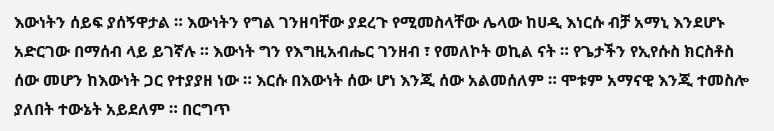እውነትን ሰይፍ ያሰኝዋታል ። እውነትን የግል ገንዘባቸው ያደረጉ የሚመስላቸው ሌላው ከሀዲ እነርሱ ብቻ አማኒ እንደሆኑ አድርገው በማሰብ ላይ ይገኛሉ ። እውነት ግን የእግዚአብሔር ገንዘብ ፣ የመለኮት ወኪል ናት ። የጌታችን የኢየሱስ ክርስቶስ ሰው መሆን ከእውነት ጋር የተያያዘ ነው ። እርሱ በእውነት ሰው ሆነ እንጂ ሰው አልመሰለም ። ሞቱም አማናዊ እንጂ ተመስሎ ያለበት ተውኔት አይደለም ። በርግጥ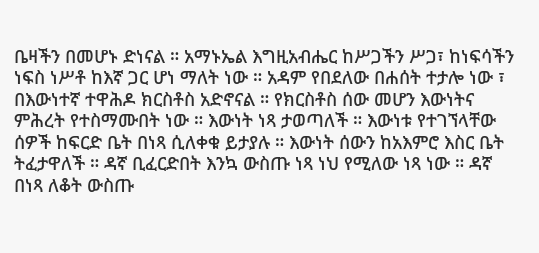ቤዛችን በመሆኑ ድነናል ። አማኑኤል እግዚአብሔር ከሥጋችን ሥጋ፣ ከነፍሳችን ነፍስ ነሥቶ ከእኛ ጋር ሆነ ማለት ነው ። አዳም የበደለው በሐሰት ተታሎ ነው ፣ በእውነተኛ ተዋሕዶ ክርስቶስ አድኖናል ። የክርስቶስ ሰው መሆን እውነትና ምሕረት የተስማሙበት ነው ። እውነት ነጻ ታወጣለች ። እውነቱ የተገኘላቸው ሰዎች ከፍርድ ቤት በነጻ ሲለቀቁ ይታያሉ ። እውነት ሰውን ከአእምሮ እስር ቤት ትፈታዋለች ። ዳኛ ቢፈርድበት እንኳ ውስጡ ነጻ ነህ የሚለው ነጻ ነው ። ዳኛ በነጻ ለቆት ውስጡ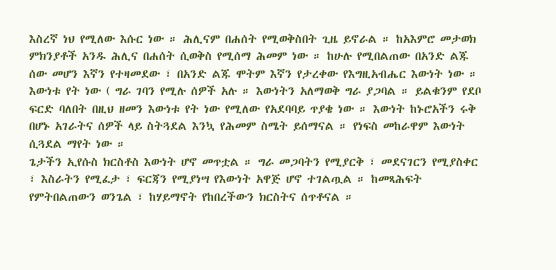እስረኛ ነህ የሚለው እሱር ነው ። ሕሊናም በሐሰት የሚወቅስበት ጊዜ ይኖራል ። ከአእምሮ መታወክ ምክንያቶች አንዱ ሕሊና በሐሰት ሲወቅስ የሚሰማ ሕመም ነው ። ከሁሉ የሚበልጠው በአንድ ልጁ ሰው መሆን እኛን የተዛመደው ፣ በአንድ ልጁ ሞትም እኛን የታረቀው የእግዚአብሔር እውነት ነው ።
እውነቱ የት ነው ( ግራ ገባን የሚሉ ሰዎች አሉ ። እውነትን አለማወቅ ግራ ያጋባል ። ይልቁንም የደቦ ፍርድ ባለበት በዚህ ዘመን እውነቱ የት ነው የሚለው የአደባባይ ጥያቄ ነው ። እውነት ከኑሮአችን ሩቅ በሆኑ አገራትና ሰዎች ላይ ስትጓደል እንኳ የሕመም ስሜት ይሰማናል ። የነፍስ መከራዋም እውነት ሲጓደል ማየት ነው ።
ጌታችን ኢየሱስ ክርስቶስ እውነት ሆኖ መጥቷል ። ግራ መጋባትን የሚያርቅ ፣ መደናገርን የሚያስቀር ፣ እስራትን የሚፈታ ፣ ፍርጃን የሚያነሣ የእውነት አዋጅ ሆኖ ተገልጧል ። ከመጻሕፍት የምትበልጠውን ወንጌል ፣ ከሃይማኖት የከበረችውን ክርስትና ሰጥቶናል ።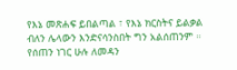የእኔ መጽሐፍ ይበልጣል ፣ የእኔ ክርስትና ይልቃል ብለን ሌላውን እንድናሳንስበት ግን አልሰጠንም ። የሰጠን ነገር ሁሉ ለመዳን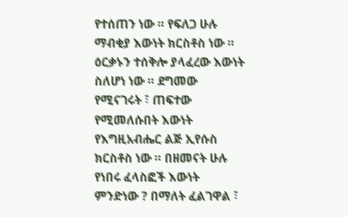የተሰጠን ነው ። የፍለጋ ሁሉ ማብቂያ እውነት ክርስቶስ ነው ። ዕርቃኑን ተሰቅሎ ያላፈረው እውነት ስለሆነ ነው ። ደግመው የሚናገሩት ፣ ጠፍተው የሚመለሱበት እውነት የእግዚአብሔር ልጅ ኢየሱስ ክርስቶስ ነው ። በዘመናት ሁሉ የነበሩ ፈላስፎች እውነት ምንድነው ? በማለት ፈልገዋል ፣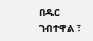በዱር ገብተዋል ፣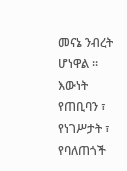መናኔ ንብረት ሆነዋል ። እውነት የጠቢባን ፣ የነገሥታት ፣ የባለጠጎች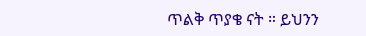ጥልቅ ጥያቄ ናት ። ይህንን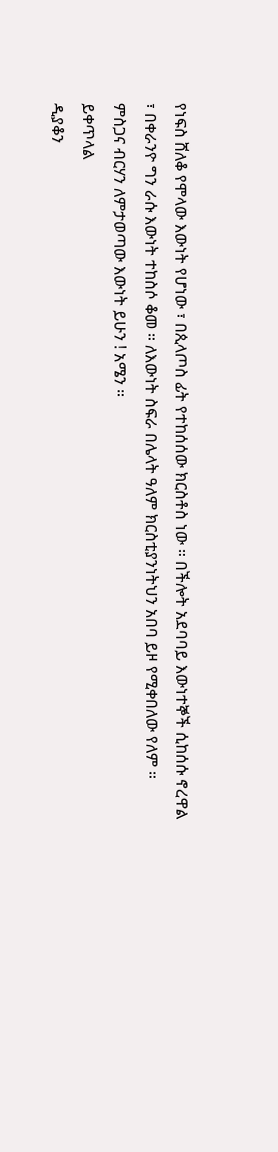የነፍስ ሸለቆ የሞላው እውነት የሆነው ፣ በጲላጦስ ፊት የተከሰሰው ክርስቶስ ነው ። በችሎት አደባባይ እውነተኞች ሲከሰሱ ኖረዋል ፣ በቀራንዮ ግን ራሱ እውነት ተከስሶ ቆመ ። ለእውነት ስፍራ በሌላት ዓለም ክርስቲያንነትህን አበባ ይዞ የሚቀበለው የለም ።
ምስጋና ብርሃን ለምታወጣው እውነት ይሁን ! አሜን ።
ይቀጥላል
ዲያቆን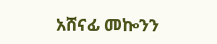አሸናፊ መኰንን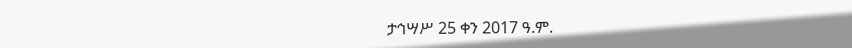ታኅሣሥ 25 ቀን 2017 ዓ.ም.